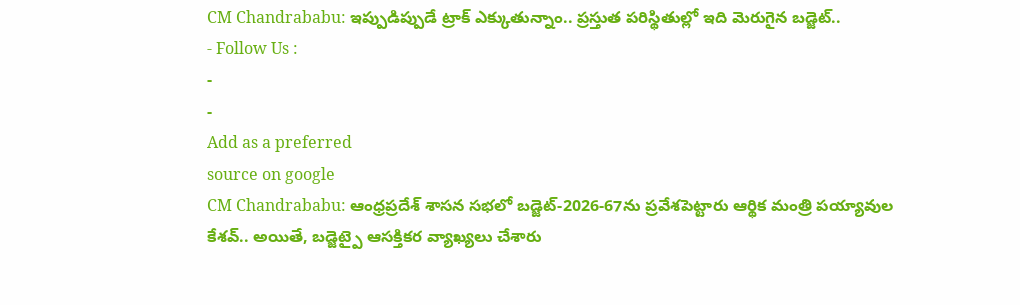CM Chandrababu: ఇప్పుడిప్పుడే ట్రాక్ ఎక్కుతున్నాం.. ప్రస్తుత పరిస్థితుల్లో ఇది మెరుగైన బడ్జెట్..
- Follow Us :
-
-
Add as a preferred
source on google
CM Chandrababu: ఆంధ్రప్రదేశ్ శాసన సభలో బడ్జెట్-2026-67ను ప్రవేశపెట్టారు ఆర్థిక మంత్రి పయ్యావుల కేశవ్.. అయితే, బడ్జెట్పై ఆసక్తికర వ్యాఖ్యలు చేశారు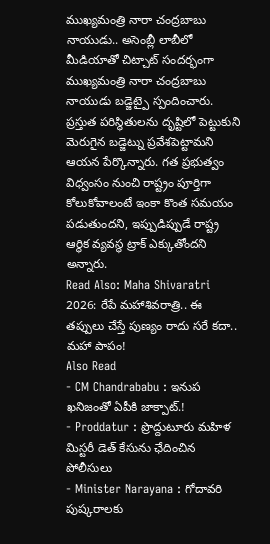ముఖ్యమంత్రి నారా చంద్రబాబు నాయుడు.. అసెంబ్లీ లాబీలో మీడియాతో చిట్చాట్ సందర్భంగా ముఖ్యమంత్రి నారా చంద్రబాబు నాయుడు బడ్జెట్పై స్పందించారు. ప్రస్తుత పరిస్థితులను దృష్టిలో పెట్టుకుని మెరుగైన బడ్జెట్ను ప్రవేశపెట్టామని ఆయన పేర్కొన్నారు. గత ప్రభుత్వం విధ్వంసం నుంచి రాష్ట్రం పూర్తిగా కోలుకోవాలంటే ఇంకా కొంత సమయం పడుతుందని, ఇప్పుడిప్పుడే రాష్ట్ర ఆర్థిక వ్యవస్థ ట్రాక్ ఎక్కుతోందని అన్నారు.
Read Also: Maha Shivaratri 2026: రేపే మహాశివరాత్రి.. ఈ తప్పులు చేస్తే పుణ్యం రాదు సరే కదా.. మహా పాపం!
Also Read
- CM Chandrababu : ఇనుప ఖనిజంతో ఏపీకి జాక్పాట్.!
- Proddatur : ప్రొద్దుటూరు మహిళ మిస్టరీ డెత్ కేసును ఛేదించిన పోలీసులు
- Minister Narayana : గోదావరి పుష్కరాలకు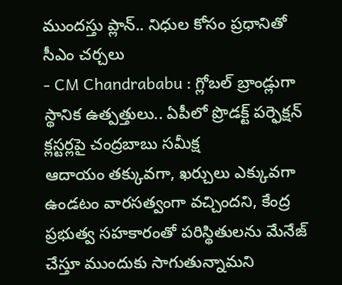ముందస్తు ప్లాన్.. నిధుల కోసం ప్రధానితో సీఎం చర్చలు
- CM Chandrababu : గ్లోబల్ బ్రాండ్లుగా స్థానిక ఉత్పత్తులు.. ఏపీలో ప్రొడక్ట్ పర్ఫెక్షన్ క్లస్టర్లపై చంద్రబాబు సమీక్ష
ఆదాయం తక్కువగా, ఖర్చులు ఎక్కువగా ఉండటం వారసత్వంగా వచ్చిందని, కేంద్ర ప్రభుత్వ సహకారంతో పరిస్థితులను మేనేజ్ చేస్తూ ముందుకు సాగుతున్నామని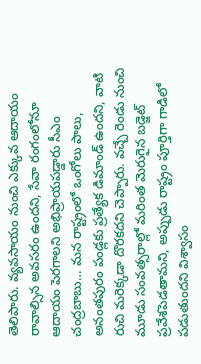తెలిపారు. వ్యవసాయం నుంచి ఎక్కువ ఆదాయం రావాల్సిన అవసరం ఉందని, సేవా రంగంలోనూ ఆదాయం పెరగాలని అభిప్రాయపడ్డారు సీఎం చంద్రబాబు… మన రాష్ట్రంలో ఒంగోలు పాలు, అనంతపురం పండ్లకు ప్రత్యేక డిమాండ్ ఉందని, వాటి రుచి మరెక్కడా దొరకదని చెప్పారు. వచ్చే రెండు నుంచి మూడు సంవత్సరాల్లో మరింత మెరుగైన బడ్జెట్ ప్రవేశపెడతామని, అప్పుడు రాష్ట్రం పూర్తిగా గాడిలో పడుతుందని విశ్వాసం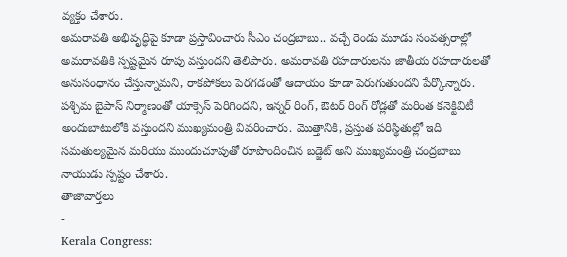వ్యక్తం చేశారు.
అమరావతి అభివృద్ధిపై కూడా ప్రస్తావించారు సీఎం చంద్రబాబు.. వచ్చే రెండు మూడు సంవత్సరాల్లో అమరావతికి స్పష్టమైన రూపు వస్తుందని తెలిపారు. అమరావతి రహదారులను జాతీయ రహదారులతో అనుసంధానం చేస్తున్నామని, రాకపోకలు పెరగడంతో ఆదాయం కూడా పెరుగుతుందని పేర్కొన్నారు. పశ్చిమ బైపాస్ నిర్మాణంతో యాక్సెస్ పెరిగిందని, ఇన్నర్ రింగ్, ఔటర్ రింగ్ రోడ్లతో మరింత కనెక్టివిటీ అందుబాటులోకి వస్తుందని ముఖ్యమంత్రి వివరించారు. మొత్తానికి, ప్రస్తుత పరిస్థితుల్లో ఇది సమతుల్యమైన మరియు ముందుచూపుతో రూపొందించిన బడ్జెట్ అని ముఖ్యమంత్రి చంద్రబాబు నాయుడు స్పష్టం చేశారు.
తాజావార్తలు
-
Kerala Congress: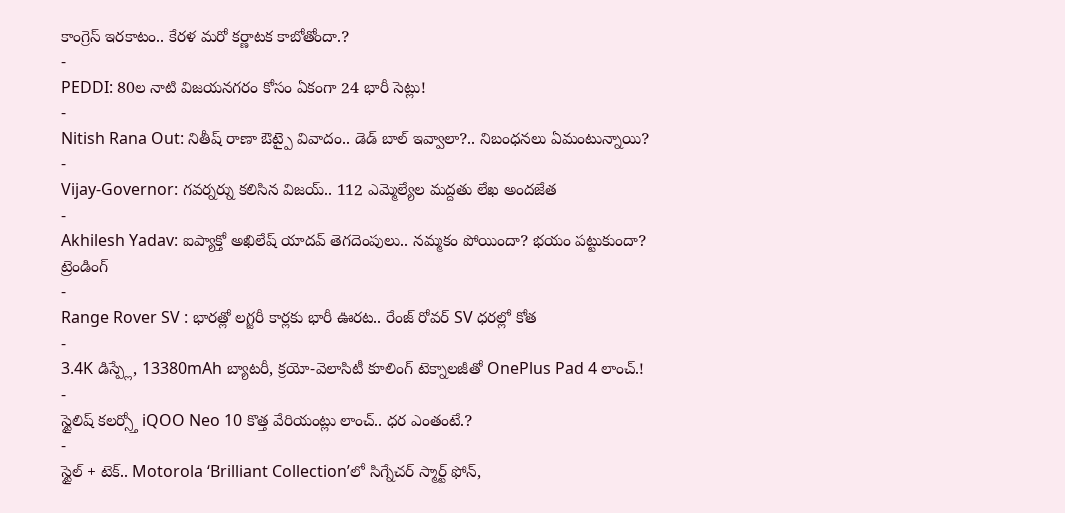కాంగ్రెస్ ఇరకాటం.. కేరళ మరో కర్ణాటక కాబోతోందా.?
-
PEDDI: 80ల నాటి విజయనగరం కోసం ఏకంగా 24 భారీ సెట్లు!
-
Nitish Rana Out: నితీష్ రాణా ఔట్పై వివాదం.. డెడ్ బాల్ ఇవ్వాలా?.. నిబంధనలు ఏమంటున్నాయి?
-
Vijay-Governor: గవర్నర్ను కలిసిన విజయ్.. 112 ఎమ్మెల్యేల మద్దతు లేఖ అందజేత
-
Akhilesh Yadav: ఐప్యాక్తో అఖిలేష్ యాదవ్ తెగదెంపులు.. నమ్మకం పోయిందా? భయం పట్టుకుందా?
ట్రెండింగ్
-
Range Rover SV : భారత్లో లగ్జరీ కార్లకు భారీ ఊరట.. రేంజ్ రోవర్ SV ధరల్లో కోత
-
3.4K డిస్ప్లే, 13380mAh బ్యాటరీ, క్రయో-వెలాసిటీ కూలింగ్ టెక్నాలజీతో OnePlus Pad 4 లాంచ్.!
-
స్టైలిష్ కలర్స్తో iQOO Neo 10 కొత్త వేరియంట్లు లాంచ్.. ధర ఎంతంటే.?
-
స్టైల్ + టెక్.. Motorola ‘Brilliant Collection’లో సిగ్నేచర్ స్మార్ట్ ఫోన్,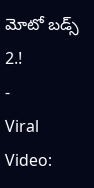మోటో బడ్స్ 2.!
-
Viral Video: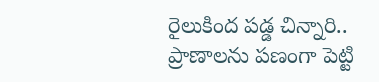రైలుకింద పడ్డ చిన్నారి.. ప్రాణాలను పణంగా పెట్టి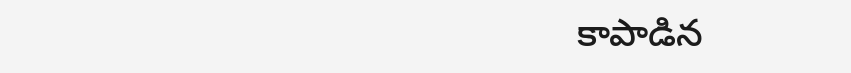కాపాడిన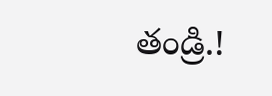తండ్రి.!